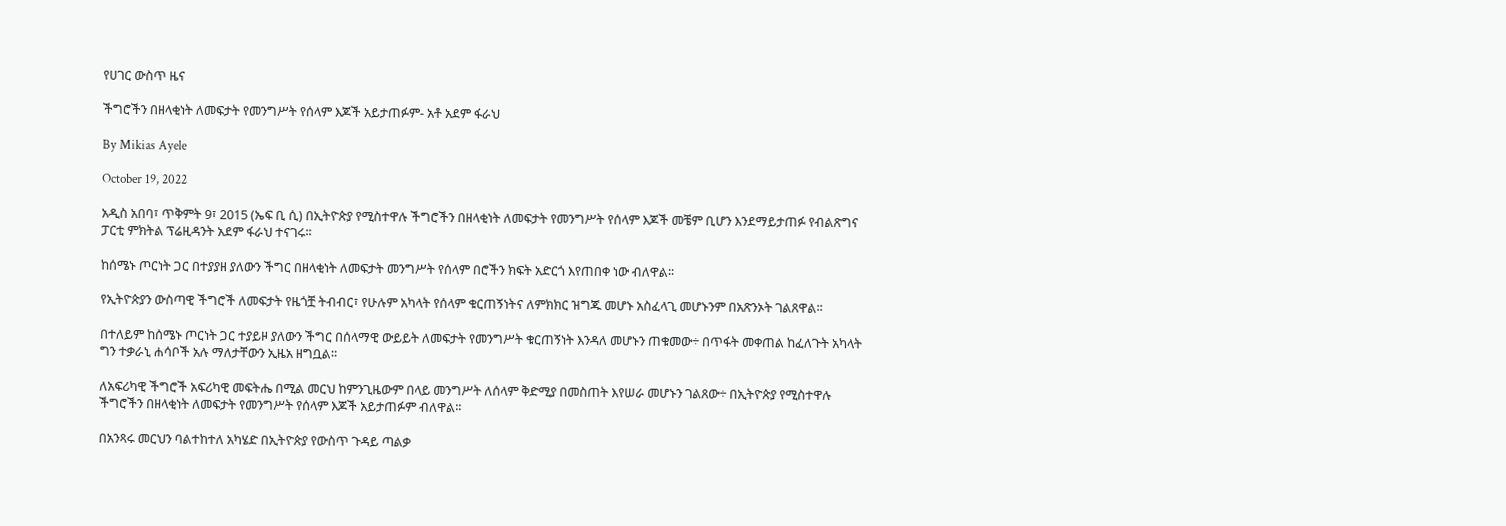የሀገር ውስጥ ዜና

ችግሮችን በዘላቂነት ለመፍታት የመንግሥት የሰላም እጆች አይታጠፉም- አቶ አደም ፋራህ

By Mikias Ayele

October 19, 2022

አዲስ አበባ፣ ጥቅምት 9፣ 2015 (ኤፍ ቢ ሲ) በኢትዮጵያ የሚስተዋሉ ችግሮችን በዘላቂነት ለመፍታት የመንግሥት የሰላም እጆች መቼም ቢሆን እንደማይታጠፉ የብልጽግና ፓርቲ ምክትል ፕሬዚዳንት አደም ፋራህ ተናገሩ፡፡

ከሰሜኑ ጦርነት ጋር በተያያዘ ያለውን ችግር በዘላቂነት ለመፍታት መንግሥት የሰላም በሮችን ክፍት አድርጎ እየጠበቀ ነው ብለዋል፡፡

የኢትዮጵያን ውስጣዊ ችግሮች ለመፍታት የዜጎቿ ትብብር፣ የሁሉም አካላት የሰላም ቁርጠኝነትና ለምክክር ዝግጁ መሆኑ አስፈላጊ መሆኑንም በአጽንኦት ገልጸዋል፡፡

በተለይም ከሰሜኑ ጦርነት ጋር ተያይዞ ያለውን ችግር በሰላማዊ ውይይት ለመፍታት የመንግሥት ቁርጠኝነት እንዳለ መሆኑን ጠቁመው÷ በጥፋት መቀጠል ከፈለጉት አካላት ግን ተቃራኒ ሐሳቦች አሉ ማለታቸውን ኢዜአ ዘግቧል።

ለአፍሪካዊ ችግሮች አፍሪካዊ መፍትሔ በሚል መርህ ከምንጊዜውም በላይ መንግሥት ለሰላም ቅድሚያ በመስጠት እየሠራ መሆኑን ገልጸው÷ በኢትዮጵያ የሚስተዋሉ ችግሮችን በዘላቂነት ለመፍታት የመንግሥት የሰላም እጆች አይታጠፉም ብለዋል፡፡

በአንጻሩ መርህን ባልተከተለ አካሄድ በኢትዮጵያ የውስጥ ጉዳይ ጣልቃ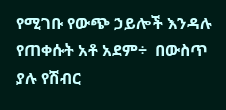የሚገቡ የውጭ ኃይሎች እንዳሉ የጠቀሱት አቶ አደም÷  በውስጥ ያሉ የሽብር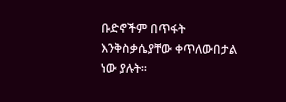ቡድኖችም በጥፋት እንቅስቃሴያቸው ቀጥለውበታል ነው ያሉት፡፡